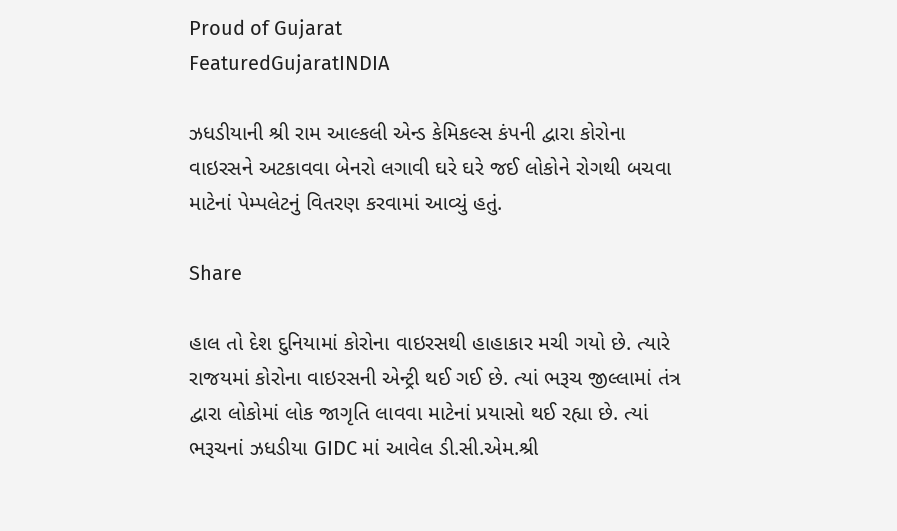Proud of Gujarat
FeaturedGujaratINDIA

ઝધડીયાની શ્રી રામ આલ્કલી એન્ડ કેમિકલ્સ કંપની દ્વારા કોરોના વાઇરસને અટકાવવા બેનરો લગાવી ઘરે ઘરે જઈ લોકોને રોગથી બચવા માટેનાં પેમ્પલેટનું વિતરણ કરવામાં આવ્યું હતું.

Share

હાલ તો દેશ દુનિયામાં કોરોના વાઇરસથી હાહાકાર મચી ગયો છે. ત્યારે રાજયમાં કોરોના વાઇરસની એન્ટ્રી થઈ ગઈ છે. ત્યાં ભરૂચ જીલ્લામાં તંત્ર દ્વારા લોકોમાં લોક જાગૃતિ લાવવા માટેનાં પ્રયાસો થઈ રહ્યા છે. ત્યાં ભરૂચનાં ઝધડીયા GIDC માં આવેલ ડી.સી.એમ.શ્રી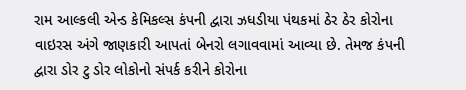રામ આલ્કલી એન્ડ કેમિકલ્સ કંપની દ્વારા ઝધડીયા પંથકમાં ઠેર ઠેર કોરોના વાઇરસ અંગે જાણકારી આપતાં બેનરો લગાવવામાં આવ્યા છે. તેમજ કંપની દ્વારા ડોર ટુ ડોર લોકોનો સંપર્ક કરીને કોરોના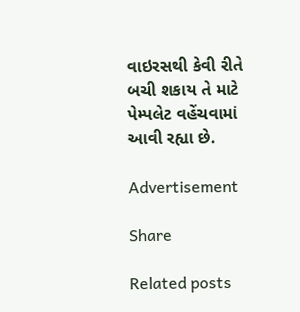વાઇરસથી કેવી રીતે બચી શકાય તે માટે પેમ્પલેટ વહેંચવામાં આવી રહ્યા છે.

Advertisement

Share

Related posts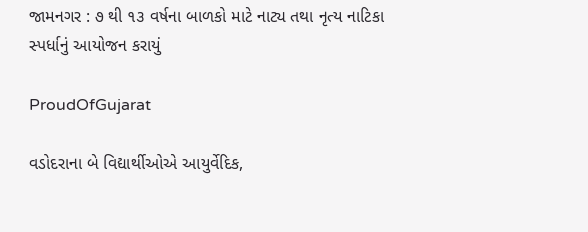જામનગર : ૭ થી ૧૩ વર્ષના બાળકો માટે નાટ્ય તથા નૃત્ય નાટિકા સ્પર્ધાનું આયોજન કરાયું

ProudOfGujarat

વડોદરાના બે વિદ્યાર્થીઓએ આયુર્વેદિક,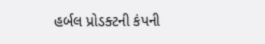હર્બલ પ્રોડક્ટની કંપની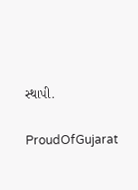સ્થાપી.

ProudOfGujarat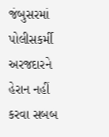જંબુસરમાં પોલીસકર્મી અરજદારને હેરાન નહીં કરવા સબબ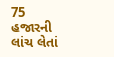75 હજારની લાંચ લેતાં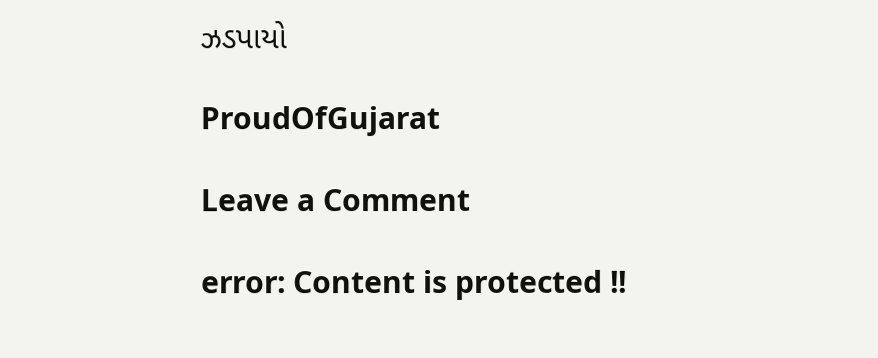ઝડપાયો

ProudOfGujarat

Leave a Comment

error: Content is protected !!